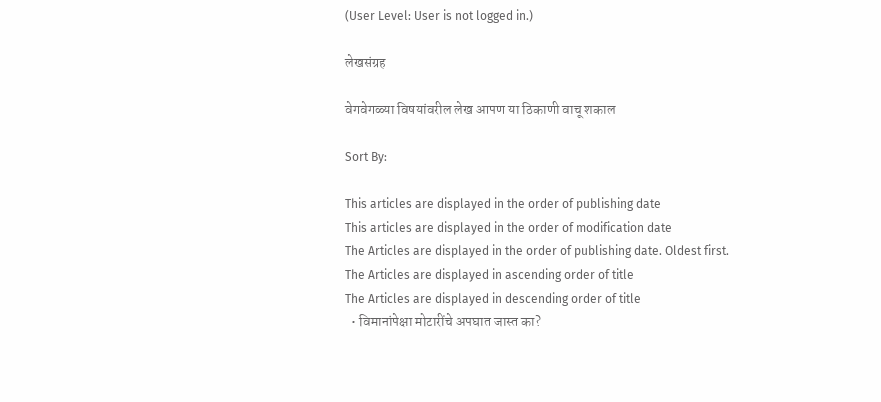(User Level: User is not logged in.)

लेखसंग्रह

वेगवेगळ्या विषयांवरील लेख आपण या ठिकाणी वाचू शकाल

Sort By:

This articles are displayed in the order of publishing date
This articles are displayed in the order of modification date
The Articles are displayed in the order of publishing date. Oldest first.
The Articles are displayed in ascending order of title
The Articles are displayed in descending order of title
  • विमानांपेक्षा मोटारींचे अपघात जास्त का?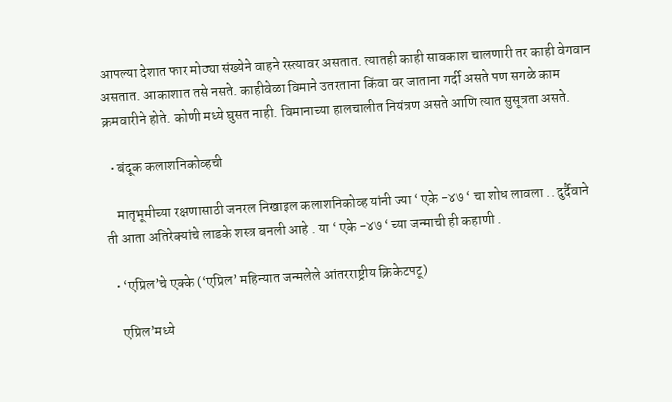आपल्या देशात फार मोठ्या संख्येने वाहने रस्त्यावर असतात. त्यातही काही सावकाश चालणारी तर काही वेगवान असतात. आकाशात तसे नसते. काहीवेळा विमाने उतरताना किंवा वर जाताना गर्दी असते पण सगळे काम क्रमवारीने होते. कोणी मध्ये घुसत नाही. विमानाच्या हालचालीत नियंत्रण असते आणि त्यात सुसूत्रता असते.

  • बंदूक कलाशनिकोव्हची

    मातृभूमीच्या रक्षणासाठी जनरल निखाइल कलाशनिकोव्ह यांनी ज्या ‘ एके -४७ ‘ चा शोध लावला .. दुर्दैवाने ती आता अतिरेक्यांचे लाडके शस्त्र बनली आहे . या ‘ एके -४७ ‘ च्या जन्माची ही कहाणी .

  • ‘एप्रिल’चे एक्के (‘एप्रिल’ महिन्यात जन्मलेले आंतरराष्ट्रीय क्रिकेटपटू)

    एप्रिल’मध्ये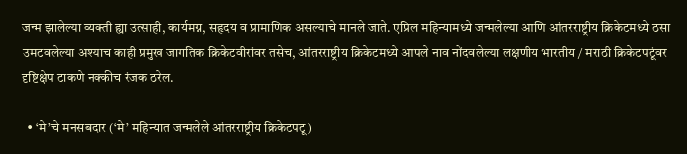जन्म झालेल्या व्यक्ती ह्या उत्साही, कार्यमग्न, सहृदय व प्रामाणिक असल्याचे मानले जाते. एप्रिल महिन्यामध्ये जन्मलेल्या आणि आंतरराष्ट्रीय क्रिकेटमध्ये ठसा उमटवलेल्या अश्याच काही प्रमुख जागतिक क्रिकेटवीरांवर तसेच, आंतरराष्ट्रीय क्रिकेटमध्ये आपले नाव नोंदवलेल्या लक्षणीय भारतीय / मराठी क्रिकेटपटूंवर दृष्टिक्षेप टाकणे नक्कीच रंजक ठरेल.

  • ‘मे’चे मनसबदार (‘मे’ महिन्यात जन्मलेले आंतरराष्ट्रीय क्रिकेटपटू)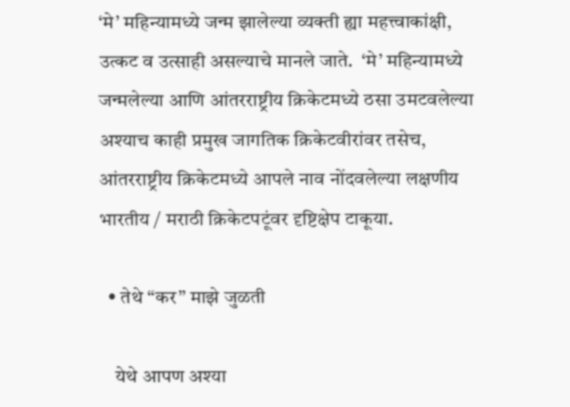‘मे’ महिन्यामध्ये जन्म झालेल्या व्यक्ती ह्या महत्त्वाकांक्षी, उत्कट व उत्साही असल्याचे मानले जाते.  ‘मे’ महिन्यामध्ये जन्मलेल्या आणि आंतरराष्ट्रीय क्रिकेटमध्ये ठसा उमटवलेल्या अश्याच काही प्रमुख जागतिक क्रिकेटवीरांवर तसेच, आंतरराष्ट्रीय क्रिकेटमध्ये आपले नाव नोंदवलेल्या लक्षणीय भारतीय / मराठी क्रिकेटपटूंवर दृष्टिक्षेप टाकूया.

  • तेथे “कर” माझे जुळती

    येथे आपण अश्या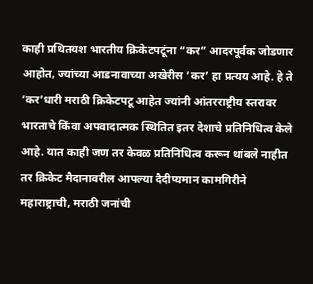काही प्रथितयश भारतीय क्रिकेटपटूंना “कर” आदरपूर्वक जोडणार आहोत, ज्यांच्या आडनावाच्या अखेरीस ‘कर’ हा प्रत्यय आहे. हे ते ‘कर’धारी मराठी क्रिकेटपटू आहेत ज्यांनी आंतरराष्ट्रीय स्तरावर भारताचे किंवा अपवादात्मक स्थितित इतर देशाचे प्रतिनिधित्व केले आहे. यात काही जण तर केवळ प्रतिनिधित्व करून थांबले नाहीत तर क्रिकेट मैदानावरील आपल्या दैदीप्यमान कामगिरीने महाराष्ट्राची, मराठी जनांची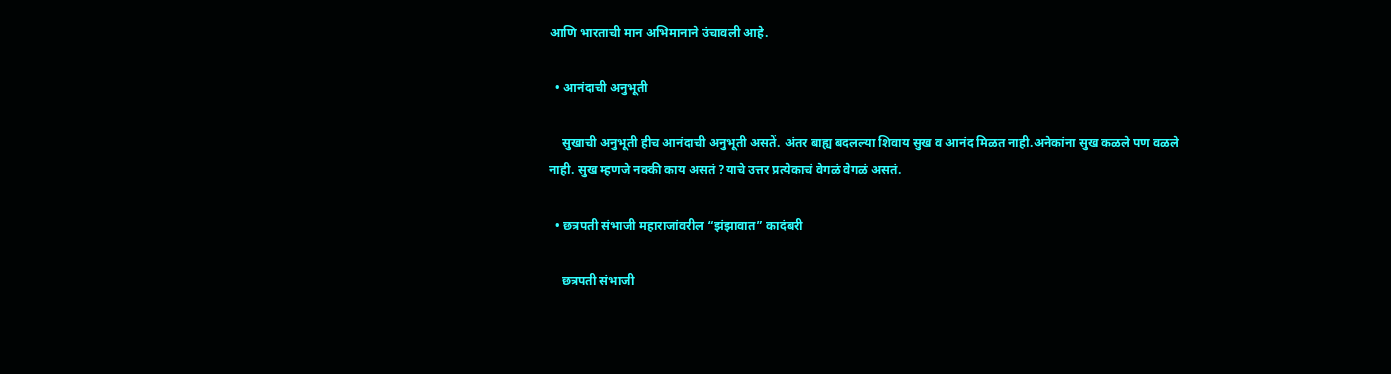आणि भारताची मान अभिमानाने उंचावली आहे.

  • आनंदाची अनुभूती

    सुखाची अनुभूती हीच आनंदाची अनुभूती असतें. अंतर बाह्य बदलल्या शिवाय सुख व आनंद मिळत नाही.अनेकांना सुख कळले पण वळले नाही. सुख म्हणजे नक्की काय असतं ?याचे उत्तर प्रत्येकाचं वेगळं वेगळं असतं.

  • छत्रपती संभाजी महाराजांवरील “झंझावात” कादंबरी

    छत्रपती संभाजी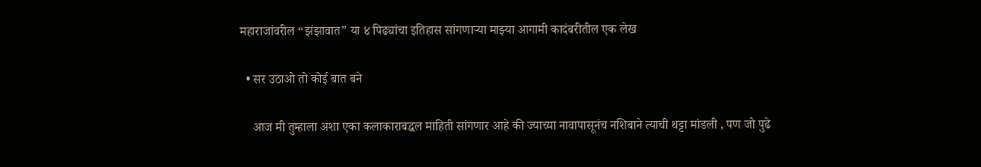महाराजांवरील “झंझावात” या ४ पिढ्यांचा इतिहास सांगणार्‍या माझ्या आगामी कादंबरीतील एक लेख

  • सर उठाओ तो कोई बात बने

    आज मी तुम्हाला अशा एका कलाकाराबद्धल माहिती सांगणार आहे की ज्याच्या नावापासूनंच नशिबाने त्याची थट्टा मांडली , पण जो पुढे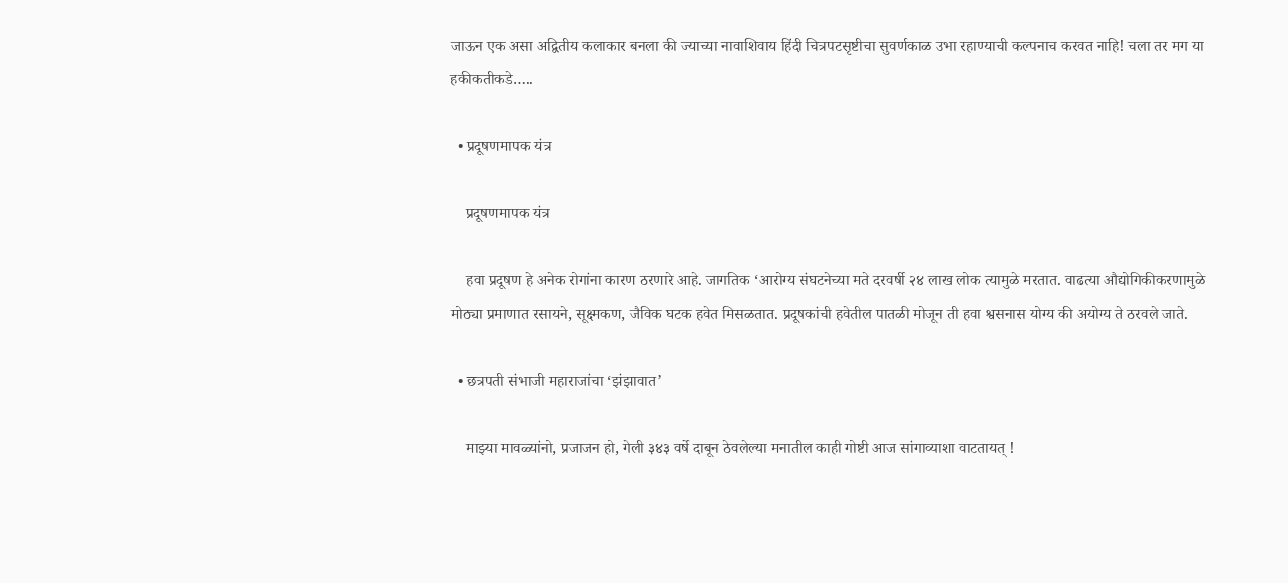जाऊन एक असा अद्वितीय कलाकार बनला की ज्याच्या नावाशिवाय हिंदी चित्रपटसृष्टीचा सुवर्णकाळ उभा रहाण्याची कल्पनाच करवत नाहि! चला तर मग या हकीकतीकडे…..

  • प्रदूषणमापक यंत्र

    प्रदूषणमापक यंत्र

    हवा प्रदूषण हे अनेक रोगांना कारण ठरणारे आहे. जागतिक ‘आरोग्य संघटनेच्या मते दरवर्षी २४ लाख लोक त्यामुळे मरतात. वाढत्या औद्योगिकीकरणामुळे मोठ्या प्रमाणात रसायने, सूक्ष्मकण, जैविक घटक हवेत मिसळतात. प्रदूषकांची हवेतील पातळी मोजून ती हवा श्वसनास योग्य की अयोग्य ते ठरवले जाते.

  • छत्रपती संभाजी महाराजांचा ‘झंझावात’

    माझ्या मावळ्यांनो, प्रजाजन हो, गेली ३४३ वर्षे दाबून ठेवलेल्या मनातील काही गोष्टी आज सांगाव्याशा वाटतायत् !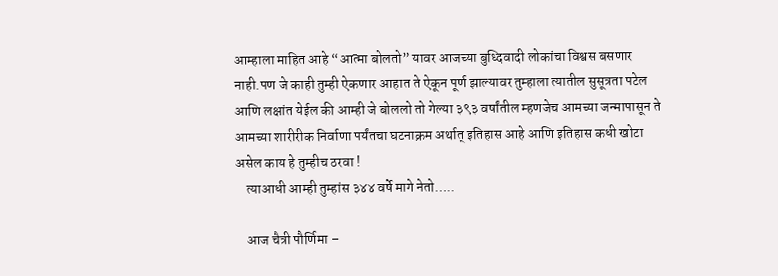आम्हाला माहित आहे “आत्मा बोलतो” यावर आजच्या बुध्दिवादी लोकांचा विश्वस बसणार नाही.पण जे काही तुम्ही ऐकणार आहात ते ऐकून पूर्ण झाल्यावर तुम्हाला त्यातील सुसूत्रता पटेल आणि लक्षांत येईल की आम्ही जे बोललो तो गेल्या ३९३ वर्षांतील म्हणजेच आमच्या जन्मापासून ते आमच्या शारीरीक निर्वाणा पर्यंतचा घटनाक्रम अर्थात् इतिहास आहे आणि इतिहास कधी खोटा असेल काय हे तुम्हीच ठरवा !
    त्याआधी आम्ही तुम्हांस ३४४ वर्षे मागे नेतो…..

    आज चैत्री पौर्णिमा –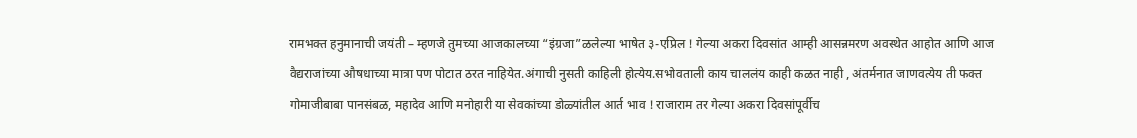रामभक्त हनुमानाची जयंती – म्हणजे तुमच्या आजकालच्या “इंग्रजा”ळलेल्या भाषेत ३-एप्रिल ! गेल्या अकरा दिवसांत आम्ही आसन्नमरण अवस्थेत आहोत आणि आज वैद्यराजांच्या औषधाच्या मात्रा पण पोटात ठरत नाहियेत.अंगाची नुसती काहिली होत्येय.सभोवताली काय चाललंय काही कळत नाही , अंतर्मनात जाणवत्येय ती फक्त गोमाजीबाबा पानसंबळ, महादेव आणि मनोहारी या सेवकांच्या डोळ्यांतील आर्त भाव ! राजाराम तर गेल्या अकरा दिवसांपूर्वीच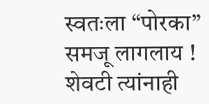स्वतःला “पोरका” समजू लागलाय ! शेवटी त्यांनाही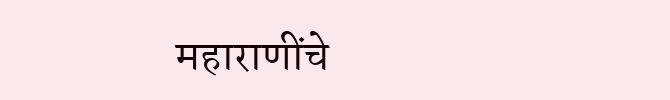महाराणींचे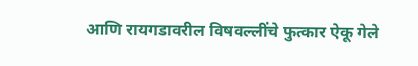आणि रायगडावरील विषवल्लींचे फुत्कार ऐकू गेले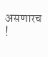असणारच !